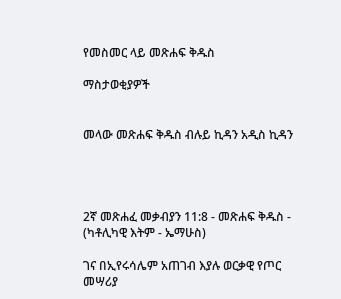የመስመር ላይ መጽሐፍ ቅዱስ

ማስታወቂያዎች


መላው መጽሐፍ ቅዱስ ብሉይ ኪዳን አዲስ ኪዳን




2ኛ መጽሐፈ መቃብያን 11:8 - መጽሐፍ ቅዱስ - (ካቶሊካዊ እትም - ኤማሁስ)

ገና በኢየሩሳሌም አጠገብ እያሉ ወርቃዊ የጦር መሣሪያ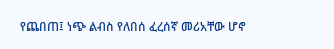የጨበጠ፤ ነጭ ልብስ የለበሰ ፈረሰኛ መሪአቸው ሆኖ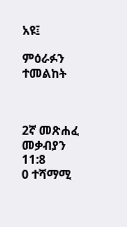አዩ፤

ምዕራፉን ተመልከት



2ኛ መጽሐፈ መቃብያን 11:8
0 ተሻማሚ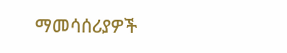ማመሳሰሪያዎች